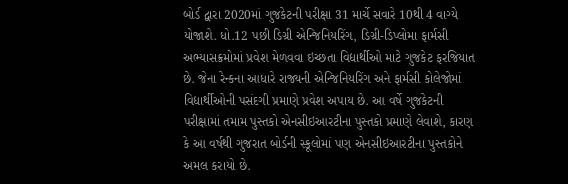બોર્ડ દ્વારા 2020માં ગુજકેટની પરીક્ષા 31 માર્ચે સવારે 10થી 4 વાગ્યે યોજાશે. ધો.12 પછી ડિગ્રી એન્જિનિયરિંગ, ડિગ્રી-ડિપ્લોમા ફાર્મસી અભ્યાસક્રમોમાં પ્રવેશ મેળવવા ઇચ્છતા વિદ્યાર્થીઓ માટે ગુજકેટ ફરજિયાત છે. જેના રેન્કના આધારે રાજ્યની એન્જિનિયરિંગ અને ફાર્મસી કોલેજોમાં વિદ્યાર્થીઓની પસંદગી પ્રમાણે પ્રવેશ અપાય છે. આ વર્ષે ગુજકેટની પરીક્ષામાં તમામ પુસ્તકો એનસીઇઆરટીના પુસ્તકો પ્રમાણે લેવાશે, કારણ કે આ વર્ષથી ગુજરાત બોર્ડની સ્કૂલોમાં પણ એનસીઇઆરટીના પુસ્તકોને અમલ કરાયો છે.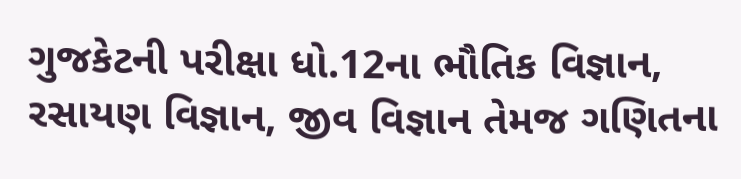ગુજકેટની પરીક્ષા ધો.12ના ભૌતિક વિજ્ઞાન, રસાયણ વિજ્ઞાન, જીવ વિજ્ઞાન તેમજ ગણિતના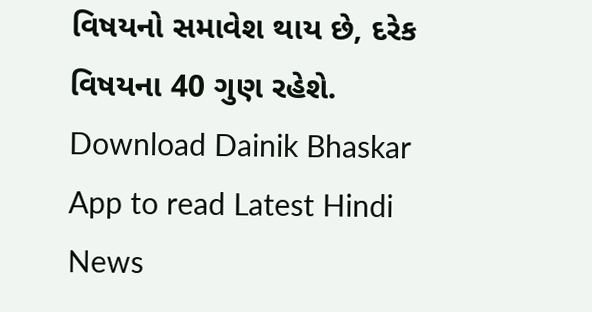વિષયનો સમાવેશ થાય છે, દરેક વિષયના 40 ગુણ રહેશે.
Download Dainik Bhaskar App to read Latest Hindi News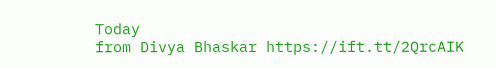Today
from Divya Bhaskar https://ift.tt/2QrcAIK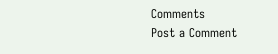Comments
Post a Comment